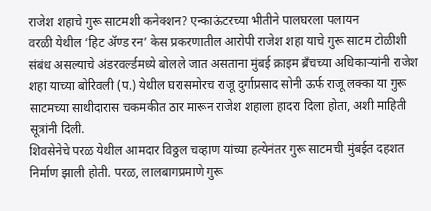राजेश शहाचे गुरू साटमशी कनेक्शन? एन्काऊंटरच्या भीतीने पालघरला पलायन
वरळी येथील ‘हिट ॲण्ड रन’ केस प्रकरणातील आरोपी राजेश शहा याचे गुरू साटम टोळीशी संबंध असल्याचे अंडरवर्ल्डमध्ये बोलले जात असताना मुंबई क्राइम ब्रँचच्या अधिकाऱ्यांनी राजेश शहा याच्या बोरिवली (प.) येथील घरासमोरच राजू दुर्गाप्रसाद सोनी ऊर्फ राजू लक्का या गुरू साटमच्या साथीदारास चकमकीत ठार मारून राजेश शहाला हादरा दिला होता, अशी माहिती सूत्रांनी दिली.
शिवसेनेचे परळ येथील आमदार विठ्ठल चव्हाण यांच्या हत्येनंतर गुरू साटमची मुंबईत दहशत निर्माण झाली होती. परळ, लालबागप्रमाणे गुरू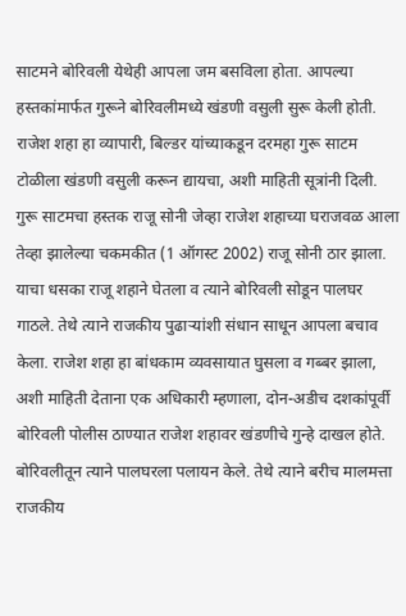साटमने बोरिवली येथेही आपला जम बसविला होता. आपल्या हस्तकांमार्फत गुरूने बोरिवलीमध्ये खंडणी वसुली सुरू केली होती. राजेश शहा हा व्यापारी, बिल्डर यांच्याकडून दरमहा गुरू साटम टोळीला खंडणी वसुली करून द्यायचा, अशी माहिती सूत्रांनी दिली.
गुरू साटमचा हस्तक राजू सोनी जेव्हा राजेश शहाच्या घराजवळ आला तेव्हा झालेल्या चकमकीत (1 ऑगस्ट 2002) राजू सोनी ठार झाला. याचा धसका राजू शहाने घेतला व त्याने बोरिवली सोडून पालघर गाठले. तेथे त्याने राजकीय पुढाऱ्यांशी संधान साधून आपला बचाव केला. राजेश शहा हा बांधकाम व्यवसायात घुसला व गब्बर झाला, अशी माहिती देताना एक अधिकारी म्हणाला, दोन-अडीच दशकांपूर्वी बोरिवली पोलीस ठाण्यात राजेश शहावर खंडणीचे गुन्हे दाखल होते. बोरिवलीतून त्याने पालघरला पलायन केले. तेथे त्याने बरीच मालमत्ता राजकीय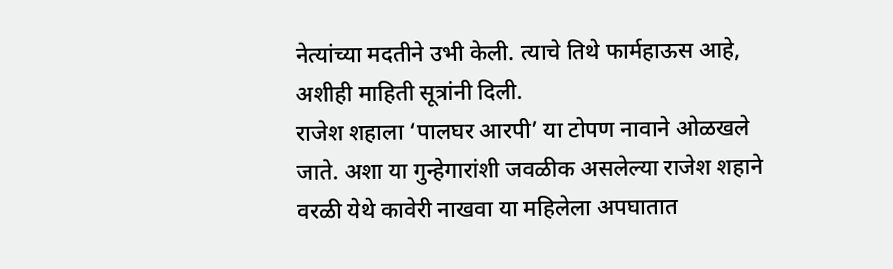नेत्यांच्या मदतीने उभी केली. त्याचे तिथे फार्महाऊस आहे, अशीही माहिती सूत्रांनी दिली.
राजेश शहाला ‘पालघर आरपी’ या टोपण नावाने ओळखले जाते. अशा या गुन्हेगारांशी जवळीक असलेल्या राजेश शहाने वरळी येथे कावेरी नाखवा या महिलेला अपघातात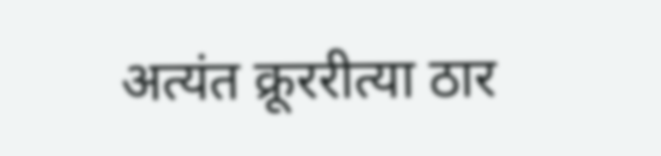अत्यंत क्रूररीत्या ठार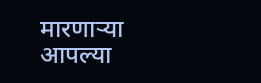मारणाऱ्या आपल्या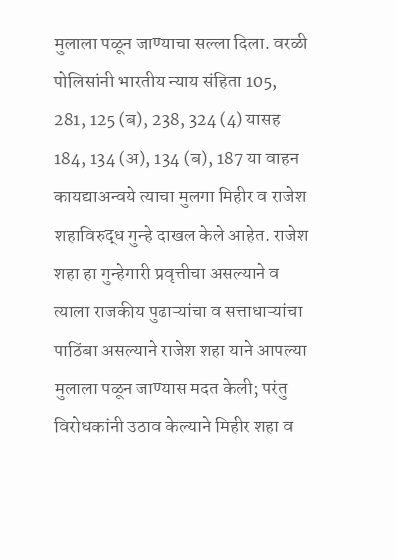मुलाला पळून जाण्याचा सल्ला दिला. वरळी पोलिसांनी भारतीय न्याय संहिता 105, 281, 125 (ब), 238, 324 (4) यासह 184, 134 (अ), 134 (ब), 187 या वाहन कायद्याअन्वये त्याचा मुलगा मिहीर व राजेश शहाविरुद्ध गुन्हे दाखल केले आहेत. राजेश शहा हा गुन्हेगारी प्रवृत्तीचा असल्याने व त्याला राजकीय पुढाऱ्यांचा व सत्ताधाऱ्यांचा पाठिंबा असल्याने राजेश शहा याने आपल्या मुलाला पळून जाण्यास मदत केली; परंतु विरोधकांनी उठाव केल्याने मिहीर शहा व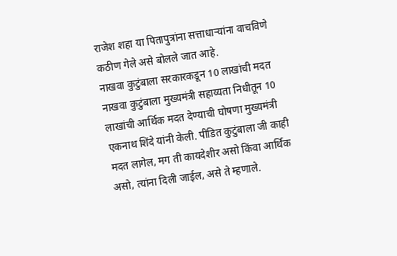राजेश शहा या पितापुत्रांना सत्ताधाऱ्यांना वाचविणे कठीण गेले असे बोलले जात आहे.
नाखवा कुटुंबाला सरकारकडून 10 लाखांची मदत
नाखवा कुटुंबाला मुख्यमंत्री सहाय्यता निधीतून 10 लाखांची आर्थिक मदत देण्याची घोषणा मुख्यमंत्री एकनाथ शिंदे यांनी केली. पीडित कुटुंबाला जी काही मदत लागेल, मग ती कायदेशीर असो किंवा आर्थिक असो, त्यांना दिली जाईल, असे ते म्हणाले.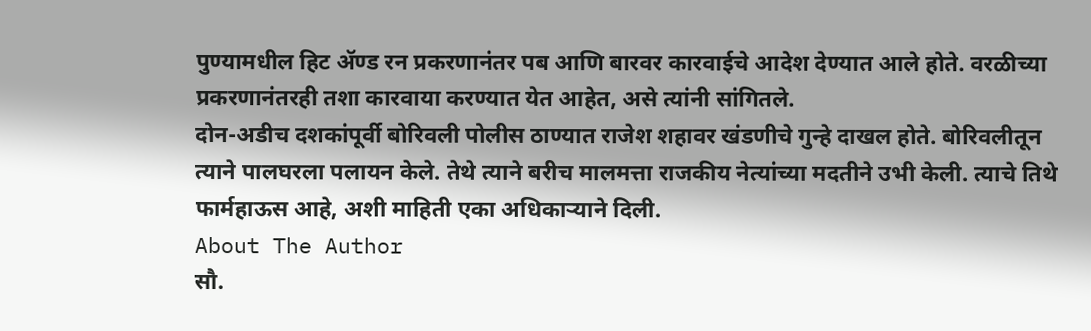पुण्यामधील हिट ॲण्ड रन प्रकरणानंतर पब आणि बारवर कारवाईचे आदेश देण्यात आले होते. वरळीच्या प्रकरणानंतरही तशा कारवाया करण्यात येत आहेत, असे त्यांनी सांगितले.
दोन-अडीच दशकांपूर्वी बोरिवली पोलीस ठाण्यात राजेश शहावर खंडणीचे गुन्हे दाखल होते. बोरिवलीतून त्याने पालघरला पलायन केले. तेथे त्याने बरीच मालमत्ता राजकीय नेत्यांच्या मदतीने उभी केली. त्याचे तिथे फार्महाऊस आहे, अशी माहिती एका अधिकाऱ्याने दिली.
About The Author
सौ.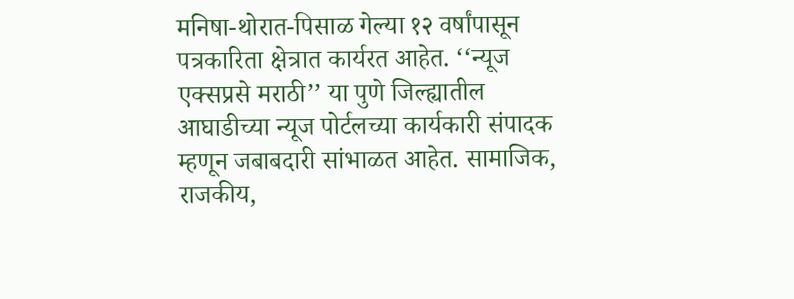मनिषा-थोरात-पिसाळ गेल्या १२ वर्षांपासून पत्रकारिता क्षेत्रात कार्यरत आहेत. ‘‘न्यूज एक्सप्रसे मराठी’’ या पुणे जिल्ह्यातील आघाडीच्या न्यूज पोर्टलच्या कार्यकारी संपादक म्हणून जबाबदारी सांभाळत आहेत. सामाजिक, राजकीय,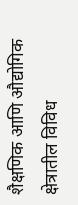शैक्षणिक आणि औद्योगिक क्षेत्रातील विविध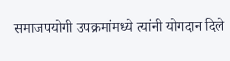समाजपयोगी उपक्रमांमध्ये त्यांनी योगदान दिले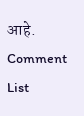आहे.
Comment List